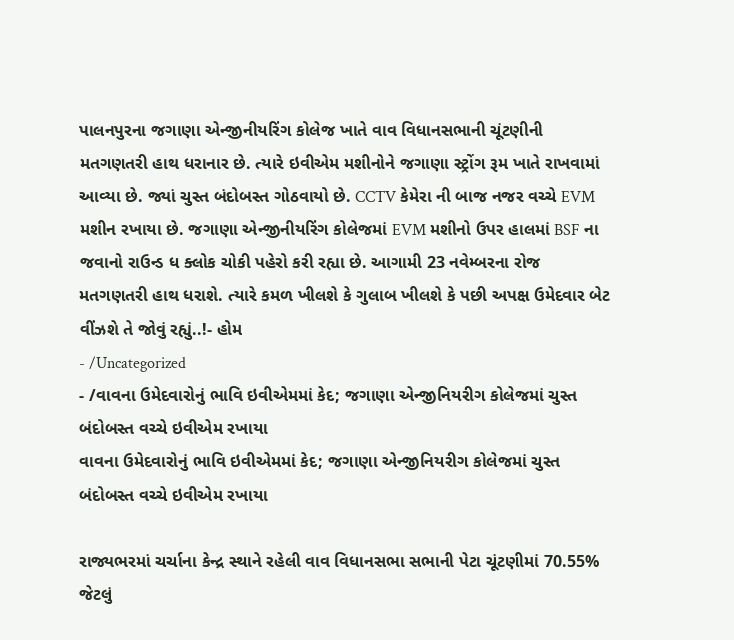પાલનપુરના જગાણા એન્જીનીયરિંગ કોલેજ ખાતે વાવ વિધાનસભાની ચૂંટણીની મતગણતરી હાથ ધરાનાર છે. ત્યારે ઇવીએમ મશીનોને જગાણા સ્ટ્રોંગ રૂમ ખાતે રાખવામાં આવ્યા છે. જ્યાં ચુસ્ત બંદોબસ્ત ગોઠવાયો છે. CCTV કેમેરા ની બાજ નજર વચ્ચે EVM મશીન રખાયા છે. જગાણા એન્જીનીયરિંગ કોલેજમાં EVM મશીનો ઉપર હાલમાં BSF ના જવાનો રાઉન્ડ ધ ક્લોક ચોકી પહેરો કરી રહ્યા છે. આગામી 23 નવેમ્બરના રોજ મતગણતરી હાથ ધરાશે. ત્યારે કમળ ખીલશે કે ગુલાબ ખીલશે કે પછી અપક્ષ ઉમેદવાર બેટ વીંઝશે તે જોવું રહ્યું..!- હોમ
- /Uncategorized
- /વાવના ઉમેદવારોનું ભાવિ ઇવીએમમાં કેદ; જગાણા એન્જીનિયરીગ કોલેજમાં ચુસ્ત બંદોબસ્ત વચ્ચે ઇવીએમ રખાયા
વાવના ઉમેદવારોનું ભાવિ ઇવીએમમાં કેદ; જગાણા એન્જીનિયરીગ કોલેજમાં ચુસ્ત બંદોબસ્ત વચ્ચે ઇવીએમ રખાયા

રાજ્યભરમાં ચર્ચાના કેન્દ્ર સ્થાને રહેલી વાવ વિધાનસભા સભાની પેટા ચૂંટણીમાં 70.55% જેટલું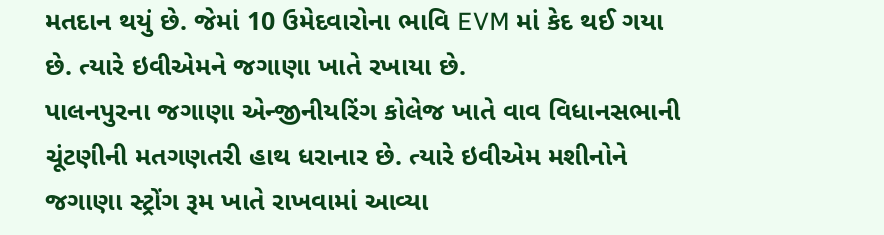મતદાન થયું છે. જેમાં 10 ઉમેદવારોના ભાવિ EVM માં કેદ થઈ ગયા છે. ત્યારે ઇવીએમને જગાણા ખાતે રખાયા છે.
પાલનપુરના જગાણા એન્જીનીયરિંગ કોલેજ ખાતે વાવ વિધાનસભાની ચૂંટણીની મતગણતરી હાથ ધરાનાર છે. ત્યારે ઇવીએમ મશીનોને જગાણા સ્ટ્રોંગ રૂમ ખાતે રાખવામાં આવ્યા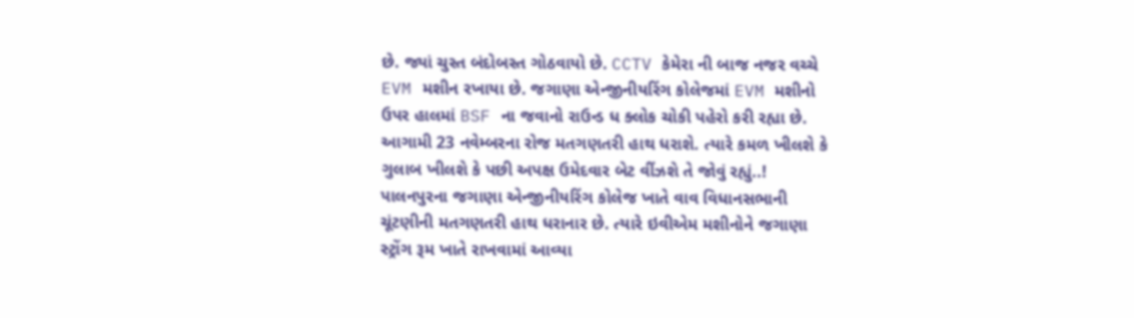છે. જ્યાં ચુસ્ત બંદોબસ્ત ગોઠવાયો છે. CCTV કેમેરા ની બાજ નજર વચ્ચે EVM મશીન રખાયા છે. જગાણા એન્જીનીયરિંગ કોલેજમાં EVM મશીનો ઉપર હાલમાં BSF ના જવાનો રાઉન્ડ ધ ક્લોક ચોકી પહેરો કરી રહ્યા છે. આગામી 23 નવેમ્બરના રોજ મતગણતરી હાથ ધરાશે. ત્યારે કમળ ખીલશે કે ગુલાબ ખીલશે કે પછી અપક્ષ ઉમેદવાર બેટ વીંઝશે તે જોવું રહ્યું..!
પાલનપુરના જગાણા એન્જીનીયરિંગ કોલેજ ખાતે વાવ વિધાનસભાની ચૂંટણીની મતગણતરી હાથ ધરાનાર છે. ત્યારે ઇવીએમ મશીનોને જગાણા સ્ટ્રોંગ રૂમ ખાતે રાખવામાં આવ્યા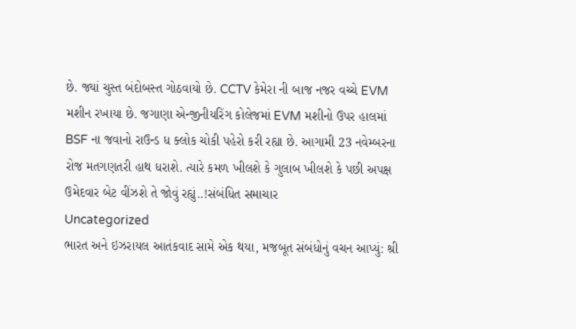છે. જ્યાં ચુસ્ત બંદોબસ્ત ગોઠવાયો છે. CCTV કેમેરા ની બાજ નજર વચ્ચે EVM મશીન રખાયા છે. જગાણા એન્જીનીયરિંગ કોલેજમાં EVM મશીનો ઉપર હાલમાં BSF ના જવાનો રાઉન્ડ ધ ક્લોક ચોકી પહેરો કરી રહ્યા છે. આગામી 23 નવેમ્બરના રોજ મતગણતરી હાથ ધરાશે. ત્યારે કમળ ખીલશે કે ગુલાબ ખીલશે કે પછી અપક્ષ ઉમેદવાર બેટ વીંઝશે તે જોવું રહ્યું..!સંબંધિત સમાચાર
Uncategorized
ભારત અને ઇઝરાયલ આતંકવાદ સામે એક થયા, મજબૂત સંબંધોનું વચન આપ્યું: શ્રી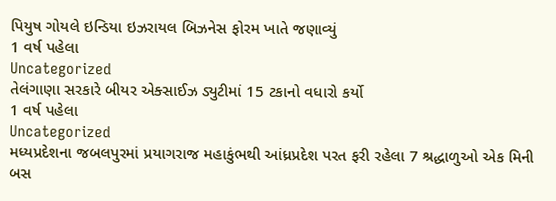પિયુષ ગોયલે ઇન્ડિયા ઇઝરાયલ બિઝનેસ ફોરમ ખાતે જણાવ્યું
1 વર્ષ પહેલા
Uncategorized
તેલંગાણા સરકારે બીયર એક્સાઈઝ ડ્યુટીમાં 15 ટકાનો વધારો કર્યો
1 વર્ષ પહેલા
Uncategorized
મધ્યપ્રદેશના જબલપુરમાં પ્રયાગરાજ મહાકુંભથી આંધ્રપ્રદેશ પરત ફરી રહેલા 7 શ્રદ્ધાળુઓ એક મિની બસ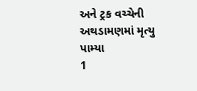અને ટ્રક વચ્ચેની અથડામણમાં મૃત્યુ પામ્યા
1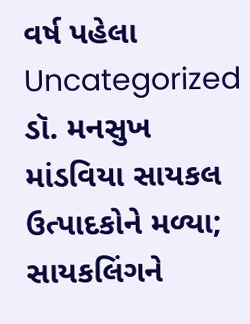વર્ષ પહેલા
Uncategorized
ડૉ. મનસુખ માંડવિયા સાયકલ ઉત્પાદકોને મળ્યા; સાયકલિંગને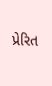પ્રેરિત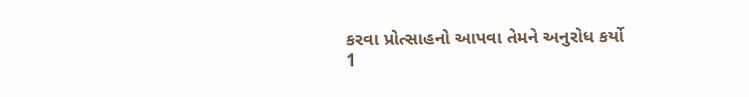કરવા પ્રોત્સાહનો આપવા તેમને અનુરોધ કર્યો
1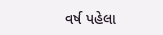વર્ષ પહેલા